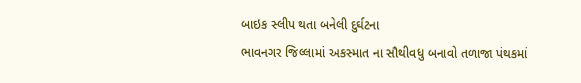બાઇક સ્લીપ થતા બનેલી દુર્ઘટના
ભાવનગર જિલ્લામાં અકસ્માત ના સૌથીવધુ બનાવો તળાજા પંથકમાં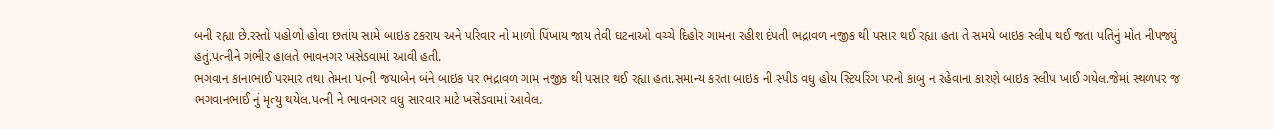બની રહ્યા છે.રસ્તો પહોળો હોવા છતાંય સામે બાઇક ટકરાય અને પરિવાર નો માળો પિંખાય જાય તેવી ઘટનાઓ વચ્ચે દિહોર ગામના રહીશ દંપતી ભદ્રાવળ નજીક થી પસાર થઈ રહ્યા હતા તે સમયે બાઇક સ્લીપ થઈ જતા પતિનું મોત નીપજ્યું હતું.પત્નીને ગંભીર હાલતે ભાવનગર ખસેડવામાં આવી હતી.
ભગવાન કાનાભાઈ પરમાર તથા તેમના પત્ની જયાબેન બંને બાઇક પર ભદ્રાવળ ગામ નજીક થી પસાર થઈ રહ્યા હતા.સમાન્ય કરતા બાઇક ની સ્પીડ વધુ હોય સ્ટિયરિંગ પરનો કાબુ ન રહેવાના કારણે બાઇક સ્લીપ ખાઈ ગયેલ.જેમાં સ્થળપર જ ભગવાનભાઈ નું મૃત્યુ થયેલ.પત્ની ને ભાવનગર વધુ સારવાર માટે ખસેડવામાં આવેલ.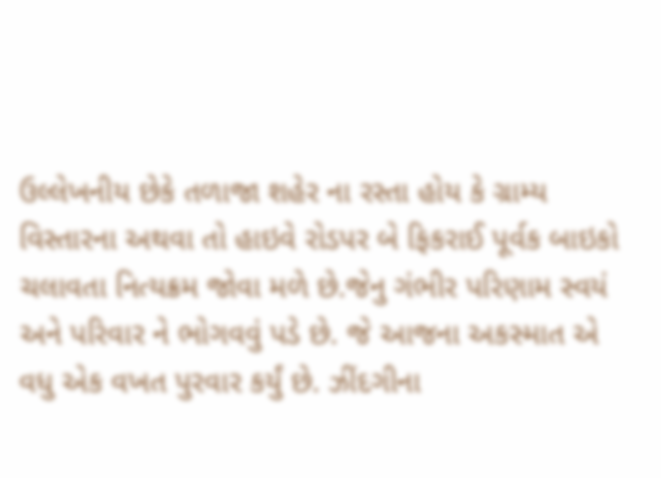ઉલ્લેખનીય છેકે તળાજા શહેર ના રસ્તા હોય કે ગ્રામ્ય વિસ્તારના અથવા તો હાઇવે રોડપર બે ફિકરાઈ પૂર્વક બાઇકો ચલાવતા નિત્યક્રમ જોવા મળે છે.જેનુ ગંભીર પરિણામ સ્વયં અને પરિવાર ને ભોગવવું પડે છે. જે આજના અકસ્માત એ વધુ એક વખત પુરવાર કર્યું છે. ઝીંદગીના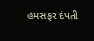હમસફર દંપતી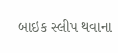બાઇક સ્લીપ થવાના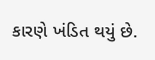કારણે ખંડિત થયું છે.